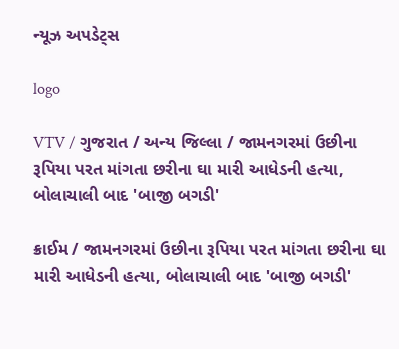ન્યૂઝ અપડેટ્સ

logo

VTV / ગુજરાત / અન્ય જિલ્લા / જામનગરમાં ઉછીના રૂપિયા પરત માંગતા છરીના ઘા મારી આધેડની હત્યા, બોલાચાલી બાદ 'બાજી બગડી'

ક્રાઈમ / જામનગરમાં ઉછીના રૂપિયા પરત માંગતા છરીના ઘા મારી આધેડની હત્યા, બોલાચાલી બાદ 'બાજી બગડી'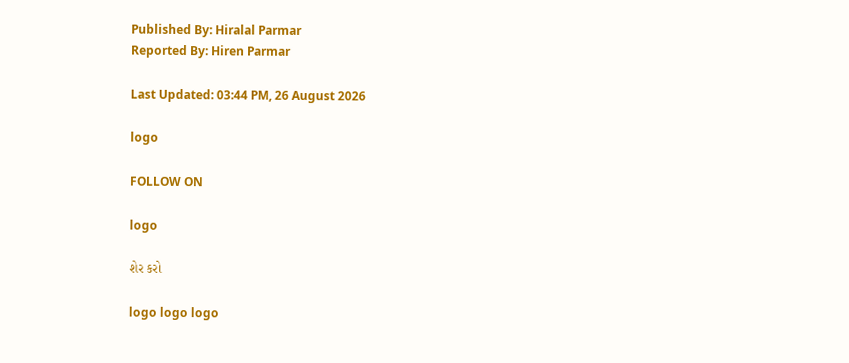Published By: Hiralal Parmar
Reported By: Hiren Parmar

Last Updated: 03:44 PM, 26 August 2026

logo

FOLLOW ON

logo

શેર કરો

logo logo logo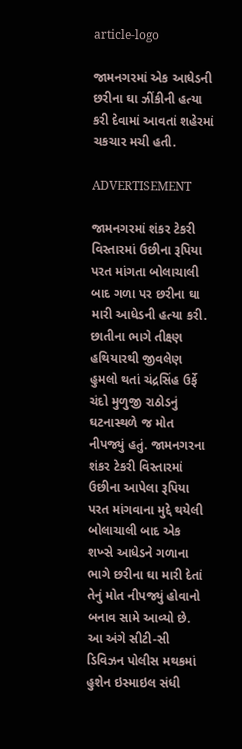article-logo

જામનગરમાં એક આધેડની છરીના ઘા ઝીંકીની હત્યા કરી દેવામાં આવતાં શહેરમાં ચકચાર મચી હતી.

ADVERTISEMENT

જામનગરમાં શંકર ટેકરી વિસ્તારમાં ઉછીના રૂપિયા પરત માંગતા બોલાચાલી બાદ ગળા પર છરીના ઘા મારી આધેડની હત્યા કરી. છાતીના ભાગે તીક્ષ્ણ હથિયારથી જીવલેણ હુમલો થતાં ચંદ્રસિંહ ઉર્ફે ચંદો મુળુજી રાઠોડનું ઘટનાસ્થળે જ મોત નીપજ્યું હતું. જામનગરના શંકર ટેકરી વિસ્તારમાં ઉછીના આપેલા રૂપિયા પરત માંગવાના મુદ્દે થયેલી બોલાચાલી બાદ એક શખ્સે આધેડને ગળાના ભાગે છરીના ઘા મારી દેતાં તેનું મોત નીપજ્યું હોવાનો બનાવ સામે આવ્યો છે. આ અંગે સીટી-સી ડિવિઝન પોલીસ મથકમાં હુશેન ઇસ્માઇલ સંધી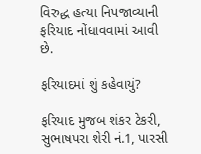વિરુદ્ધ હત્યા નિપજાવ્યાની ફરિયાદ નોંધાવવામાં આવી છે.

ફરિયાદમાં શું કહેવાયું?

ફરિયાદ મુજબ શંકર ટેકરી, સુભાષપરા શેરી નં.1, પારસી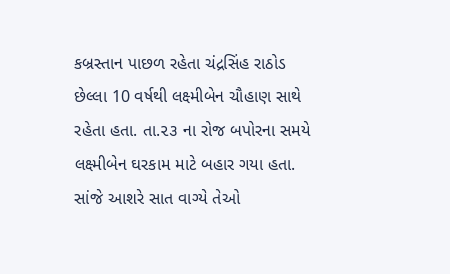કબ્રસ્તાન પાછળ રહેતા ચંદ્રસિંહ રાઠોડ છેલ્લા 10 વર્ષથી લક્ષ્મીબેન ચૌહાણ સાથે રહેતા હતા. તા.૨૩ ના રોજ બપોરના સમયે લક્ષ્મીબેન ઘરકામ માટે બહાર ગયા હતા. સાંજે આશરે સાત વાગ્યે તેઓ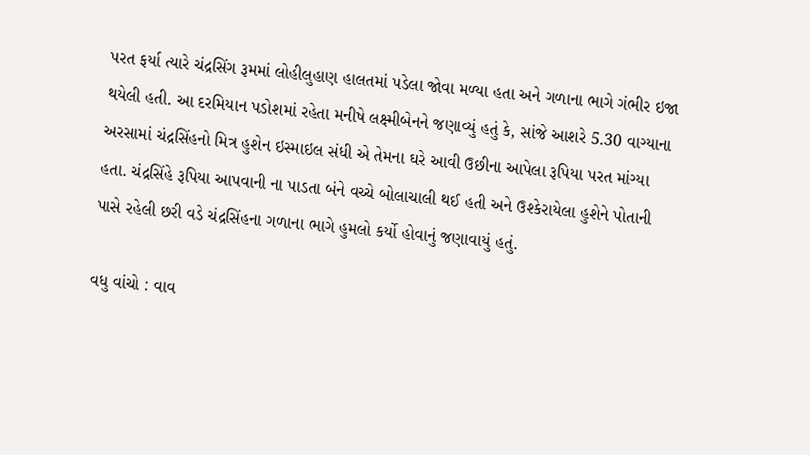પરત ફર્યા ત્યારે ચંદ્રસિંગ રૂમમાં લોહીલુહાણ હાલતમાં પડેલા જોવા મળ્યા હતા અને ગળાના ભાગે ગંભીર ઇજા થયેલી હતી. આ દરમિયાન પડોશમાં રહેતા મનીષે લક્ષ્મીબેનને જણાવ્યું હતું કે, સાંજે આશરે 5.30 વાગ્યાના અરસામાં ચંદ્રસિંહનો મિત્ર હુશેન ઇસ્માઇલ સંધી એ તેમના ઘરે આવી ઉછીના આપેલા રૂપિયા પરત માંગ્યા હતા. ચંદ્રસિંહે રૂપિયા આપવાની ના પાડતા બંને વચ્ચે બોલાચાલી થઈ હતી અને ઉશ્કેરાયેલા હુશેને પોતાની પાસે રહેલી છરી વડે ચંદ્રસિંહના ગળાના ભાગે હુમલો કર્યો હોવાનું જણાવાયું હતું.

વધુ વાંચો : વાવ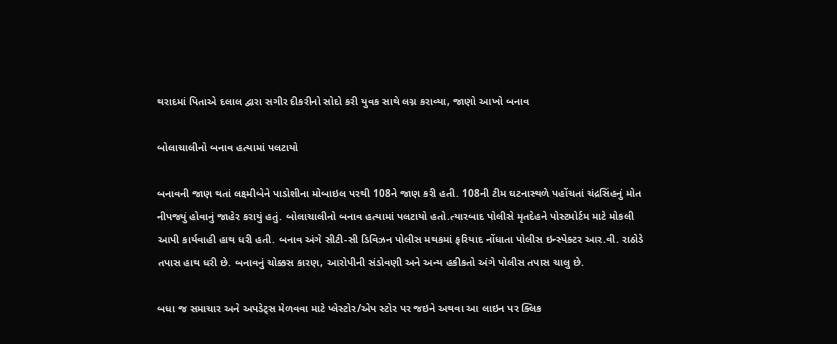થરાદમાં પિતાએ દલાલ દ્વારા સગીર દીકરીનો સોદો કરી યુવક સાથે લગ્ન કરાવ્યા, જાણો આખો બનાવ

બોલાચાલીનો બનાવ હત્યામાં પલટાયો

બનાવની જાણ થતાં લક્ષ્મીબેને પાડોશીના મોબાઇલ પરથી 108ને જાણ કરી હતી. 108ની ટીમ ઘટનાસ્થળે પહોંચતાં ચંદ્રસિંહનું મોત નીપજ્યું હોવાનું જાહેર કરાયું હતું. બોલાચાલીનો બનાવ હત્યામાં પલટાયો હતો.ત્યારબાદ પોલીસે મૃતદેહને પોસ્ટમોર્ટમ માટે મોકલી આપી કાર્યવાહી હાથ ધરી હતી. બનાવ અંગે સીટી-સી ડિવિઝન પોલીસ મથકમાં ફરિયાદ નોંધાતા પોલીસ ઇન્સ્પેક્ટર આર.વી. રાઠોડે તપાસ હાથ ધરી છે. બનાવનું ચોક્કસ કારણ, આરોપીની સંડોવણી અને અન્ય હકીકતો અંગે પોલીસ તપાસ ચાલુ છે.

બધા જ સમાચાર અને અપડેટ્સ મેળવવા માટે પ્લેસ્ટોર/એપ સ્ટોર પર જઇને અથવા આ લાઇન પર ક્લિક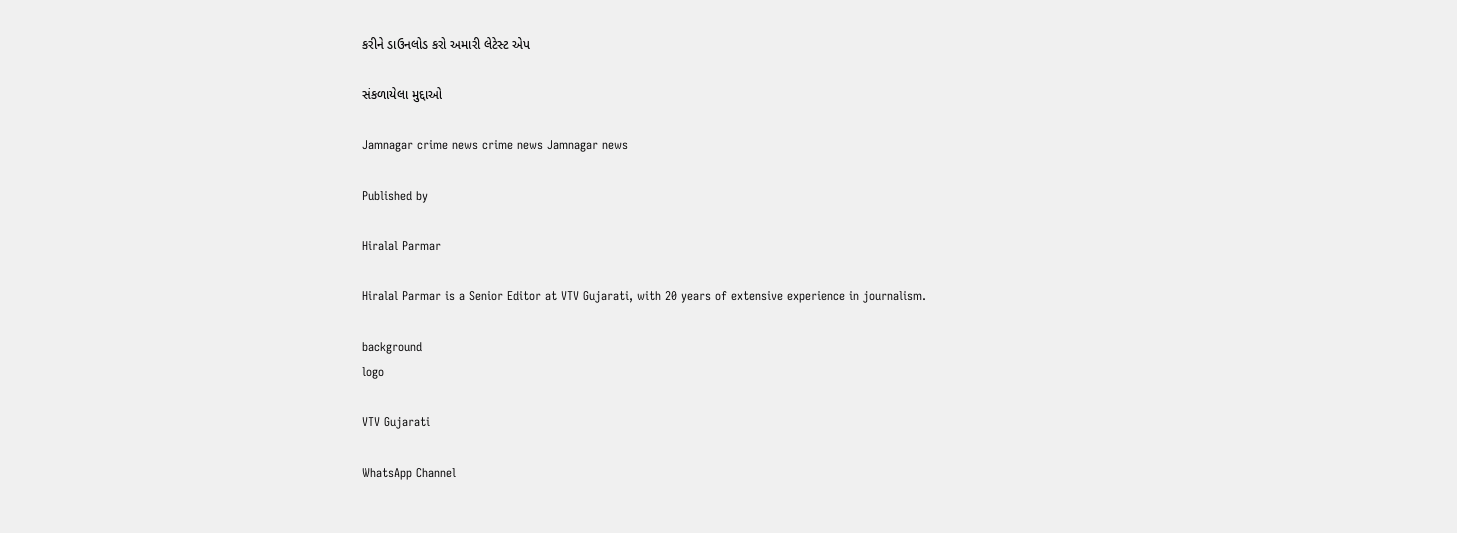કરીને ડાઉનલોડ કરો અમારી લેટેસ્ટ એપ

સંકળાયેલા મુદ્દાઓ

Jamnagar crime news crime news Jamnagar news

Published by

Hiralal Parmar

Hiralal Parmar is a Senior Editor at VTV Gujarati, with 20 years of extensive experience in journalism.

background
logo

VTV Gujarati

WhatsApp Channel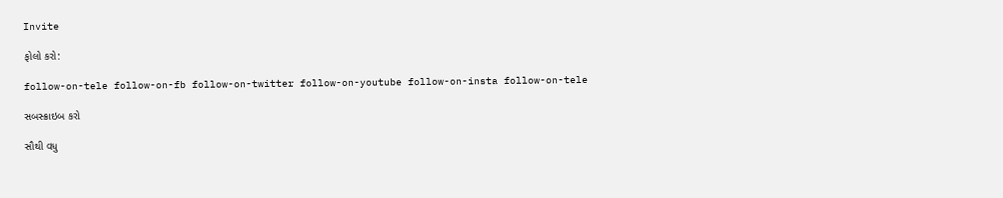Invite

ફોલો કરો:

follow-on-tele follow-on-fb follow-on-twitter follow-on-youtube follow-on-insta follow-on-tele

સબસ્ક્રાઇબ કરો

સૌથી વધુ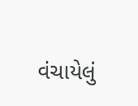વંચાયેલું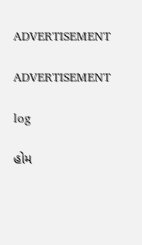ADVERTISEMENT

ADVERTISEMENT

log

હોમ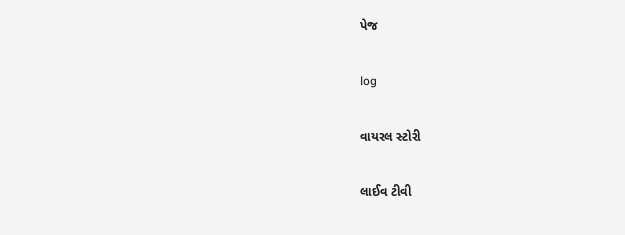પેજ

log

વાયરલ સ્ટોરી

લાઈવ ટીવી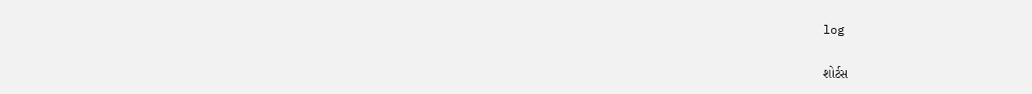log

શોર્ટસ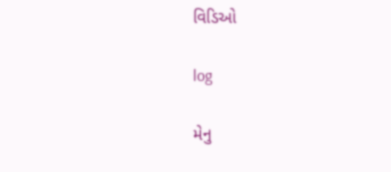વિડિઓ

log

મેનુ